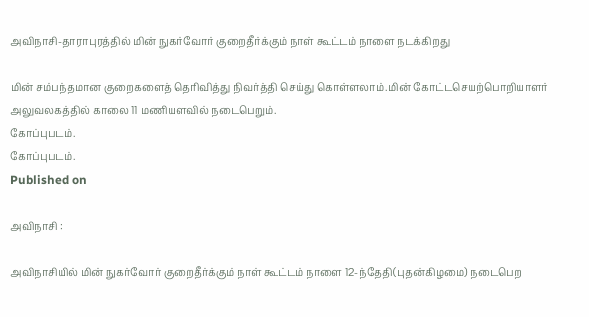அவிநாசி-தாராபுரத்தில் மின் நுகர்வோர் குறைதீர்க்கும் நாள் கூட்டம் நாளை நடக்கிறது

மின் சம்பந்தமான குறைகளைத் தெரிவித்து நிவர்த்தி செய்து கொள்ளலாம்.மின் கோட்டசெயற்பொறியாளர் அலுவலகத்தில் காலை 11 மணியளவில் நடைபெறும்.
கோப்புபடம்.
கோப்புபடம்.
Published on

அவிநாசி :

அவிநாசியில் மின் நுகர்வோர் குறைதீர்க்கும் நாள் கூட்டம் நாளை 12-ந்தேதி(புதன்கிழமை) நடைபெற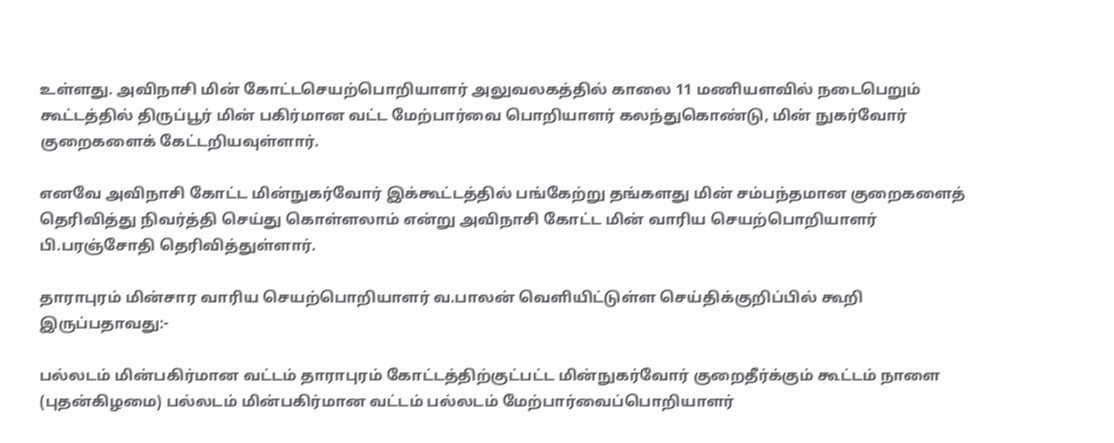உள்ளது. அவிநாசி மின் கோட்டசெயற்பொறியாளர் அலுவலகத்தில் காலை 11 மணியளவில் நடைபெறும் கூட்டத்தில் திருப்பூர் மின் பகிர்மான வட்ட மேற்பார்வை பொறியாளர் கலந்துகொண்டு, மின் நுகர்வோர் குறைகளைக் கேட்டறியவுள்ளார்.

எனவே அவிநாசி கோட்ட மின்நுகர்வோர் இக்கூட்டத்தில் பங்கேற்று தங்களது மின் சம்பந்தமான குறைகளைத் தெரிவித்து நிவர்த்தி செய்து கொள்ளலாம் என்று அவிநாசி கோட்ட மின் வாரிய செயற்பொறியாளர் பி.பரஞ்சோதி தெரிவித்துள்ளார்.

தாராபுரம் மின்சார வாரிய செயற்பொறியாளர் வ.பாலன் வெளியிட்டுள்ள செய்திக்குறிப்பில் கூறி இருப்பதாவது:-

பல்லடம் மின்பகிர்மான வட்டம் தாராபுரம் கோட்டத்திற்குட்பட்ட மின்நுகர்வோர் குறைதீர்க்கும் கூட்டம் நாளை (புதன்கிழமை) பல்லடம் மின்பகிர்மான வட்டம் பல்லடம் மேற்பார்வைப்பொறியாளர்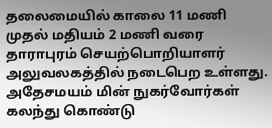தலைமையில் காலை 11 மணி முதல் மதியம் 2 மணி வரை தாராபுரம் செயற்பொறியாளர் அலுவலகத்தில் நடைபெற உள்ளது. அதேசமயம் மின் நுகர்வோர்கள் கலந்து கொண்டு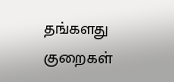தங்களது குறைகள்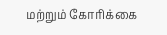மற்றும் கோரிக்கை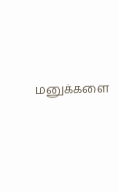மனுக்களை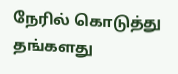நேரில் கொடுத்து தங்களது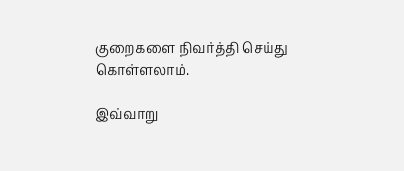குறைகளை நிவர்த்தி செய்து கொள்ளலாம்.

இவ்வாறு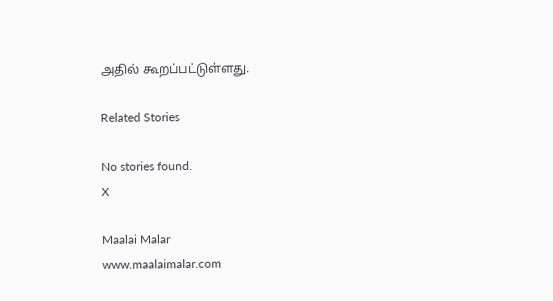அதில் கூறப்பட்டுள்ளது.

Related Stories

No stories found.
X

Maalai Malar
www.maalaimalar.com